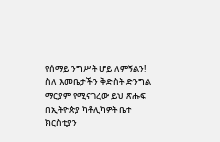የሰማይ ንግሥት ሆይ ለምኝልን!
ስለ እመቤታችን ቅድስት ድንግል ማርያም የሚናገረው ይህ ጽሑፍ በኢትዮጵያ ካቶሊካዎት ቤተ ክርስቲያን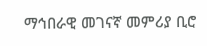ማኅበራዊ መገናኛ መምሪያ ቢሮ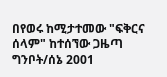በየወሩ ከሚታተመው "ፍቅርና ሰላም" ከተሰኘው ጋዜጣ ግንቦት/ሰኔ 2001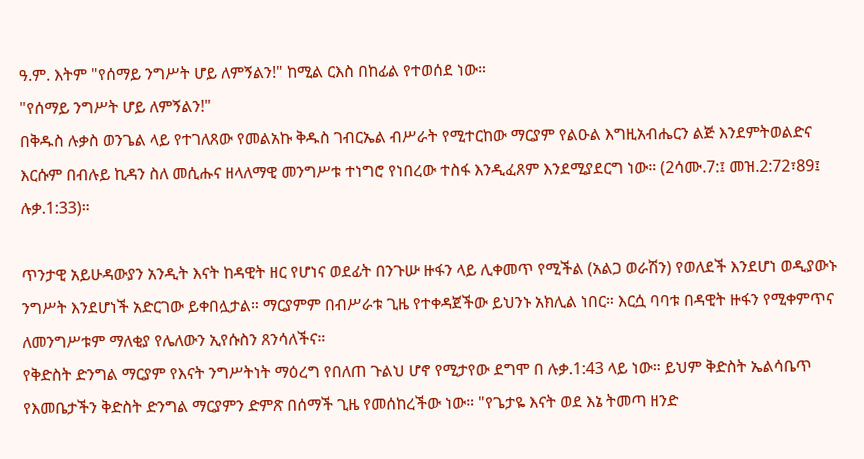ዓ.ም. እትም "የሰማይ ንግሥት ሆይ ለምኝልን!" ከሚል ርእስ በከፊል የተወሰደ ነው።
"የሰማይ ንግሥት ሆይ ለምኝልን!"
በቅዱስ ሉቃስ ወንጌል ላይ የተገለጸው የመልአኩ ቅዱስ ገብርኤል ብሥራት የሚተርከው ማርያም የልዑል እግዚአብሔርን ልጅ እንደምትወልድና እርሱም በብሉይ ኪዳን ስለ መሲሑና ዘላለማዊ መንግሥቱ ተነግሮ የነበረው ተስፋ እንዲፈጸም እንደሚያደርግ ነው። (2ሳሙ.7:፤ መዝ.2:72፣89፤ ሉቃ.1:33)።

ጥንታዊ አይሁዳውያን አንዲት እናት ከዳዊት ዘር የሆነና ወደፊት በንጉሡ ዙፋን ላይ ሊቀመጥ የሚችል (አልጋ ወራሽን) የወለደች እንደሆነ ወዲያውኑ ንግሥት እንደሆነች አድርገው ይቀበሏታል። ማርያምም በብሥራቱ ጊዜ የተቀዳጀችው ይህንኑ አክሊል ነበር። እርሷ ባባቱ በዳዊት ዙፋን የሚቀምጥና ለመንግሥቱም ማለቂያ የሌለውን ኢየሱስን ጸንሳለችና።
የቅድስት ድንግል ማርያም የእናት ንግሥትነት ማዕረግ የበለጠ ጉልህ ሆኖ የሚታየው ደግሞ በ ሉቃ.1:43 ላይ ነው። ይህም ቅድስት ኤልሳቤጥ የእመቤታችን ቅድስት ድንግል ማርያምን ድምጽ በሰማች ጊዜ የመሰከረችው ነው። "የጌታዬ እናት ወደ እኔ ትመጣ ዘንድ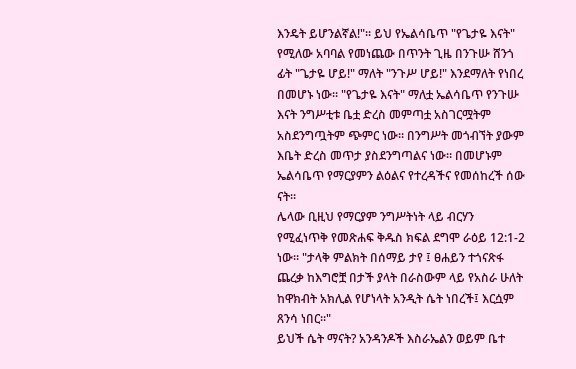እንዴት ይሆንልኛል!"። ይህ የኤልሳቤጥ "የጌታዬ እናት" የሚለው አባባል የመነጨው በጥንት ጊዜ በንጉሡ ሸንጎ ፊት "ጌታዬ ሆይ!" ማለት "ንጉሥ ሆይ!" እንደማለት የነበረ በመሆኑ ነው። "የጌታዬ እናት" ማለቷ ኤልሳቤጥ የንጉሡ እናት ንግሥቲቱ ቤቷ ድረስ መምጣቷ አስገርሟትም አስደንግጧትም ጭምር ነው። በንግሥት መጎብኘት ያውም እቤት ድረስ መጥታ ያስደንግጣልና ነው። በመሆኑም ኤልሳቤጥ የማርያምን ልዕልና የተረዳችና የመሰከረች ሰው ናት።
ሌላው ቢዚህ የማርያም ንግሥትነት ላይ ብርሃን የሚፈነጥቅ የመጽሐፍ ቅዱስ ክፍል ደግሞ ራዕይ 12:1-2 ነው። "ታላቅ ምልክት በሰማይ ታየ ፤ ፀሐይን ተጎናጽፋ ጨረቃ ከእግሮቿ በታች ያላት በራስውም ላይ የአስራ ሁለት ከዋክብት አክሊል የሆነላት አንዲት ሴት ነበረች፤ እርሷም ጸንሳ ነበር።"
ይህች ሴት ማናት? አንዳንዶች እስራኤልን ወይም ቤተ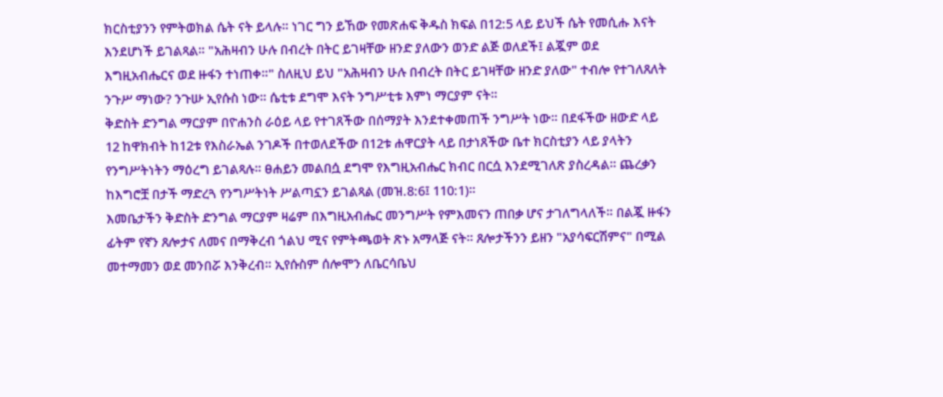ክርስቲያንን የምትወክል ሴት ናት ይላሉ። ነገር ግን ይኸው የመጽሐፍ ቅዱስ ክፍል በ12:5 ላይ ይህች ሴት የመሲሑ እናት እንደሆነች ይገልጻል። "አሕዛብን ሁሉ በብረት በትር ይገዛቸው ዘንድ ያለውን ወንድ ልጅ ወለደች፤ ልጇም ወደ እግዚአብሔርና ወደ ዙፋን ተነጠቀ።" ስለዚህ ይህ "አሕዛብን ሁሉ በብረት በትር ይገዛቸው ዘንድ ያለው" ተብሎ የተገለጸለት ንጉሥ ማነው? ንጉሡ ኢየሱስ ነው። ሴቲቱ ደግሞ እናት ንግሥቲቱ እምነ ማርያም ናት።
ቅድስት ድንግል ማርያም በዮሐንስ ራዕይ ላይ የተገጸችው በሰማያት እንደተቀመጠች ንግሥት ነው። በደፋችው ዘውድ ላይ 12 ከዋክብት ከ12ቱ የእስራኤል ንገዶች በተወለደችው በ12ቱ ሐዋርያት ላይ በታነጸችው ቤተ ክርስቲያን ላይ ያላትን የንግሥትነትን ማዕረግ ይገልጻሉ። ፀሐይን መልበሷ ደግሞ የእግዚአብሔር ክብር በርሷ እንደሚገለጽ ያስረዳል። ጨረቃን ከእግሮቿ በታች ማድረጓ የንግሥትነት ሥልጣኗን ይገልጻል (መዝ.8:6፤ 110:1)።
እመቤታችን ቅድስት ድንግል ማርያም ዛሬም በእግዚአብሔር መንግሥት የምእመናን ጠበቃ ሆና ታገለግላለች። በልጇ ዙፋን ፊትም የኛን ጸሎታና ለመና በማቅረብ ጎልህ ሚና የምትጫወት ጽኑ አማላጅ ናት። ጸሎታችንን ይዘን "አያሳፍርሽምና" በሚል መተማመን ወደ መንበሯ እንቅረብ። ኢየሱስም ሰሎሞን ለቤርሳቤህ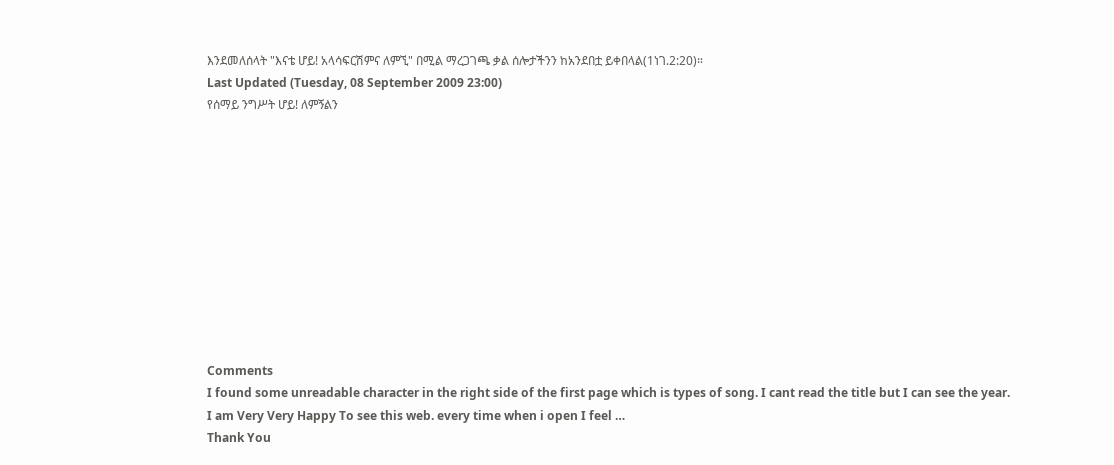እንደመለሰላት "እናቴ ሆይ! አላሳፍርሽምና ለምኚ" በሚል ማረጋገጫ ቃል ሰሎታችንን ከአንደበቷ ይቀበላል(1ነገ.2:20)።
Last Updated (Tuesday, 08 September 2009 23:00)
የሰማይ ንግሥት ሆይ! ለምኝልን











Comments
I found some unreadable character in the right side of the first page which is types of song. I cant read the title but I can see the year.
I am Very Very Happy To see this web. every time when i open I feel …
Thank You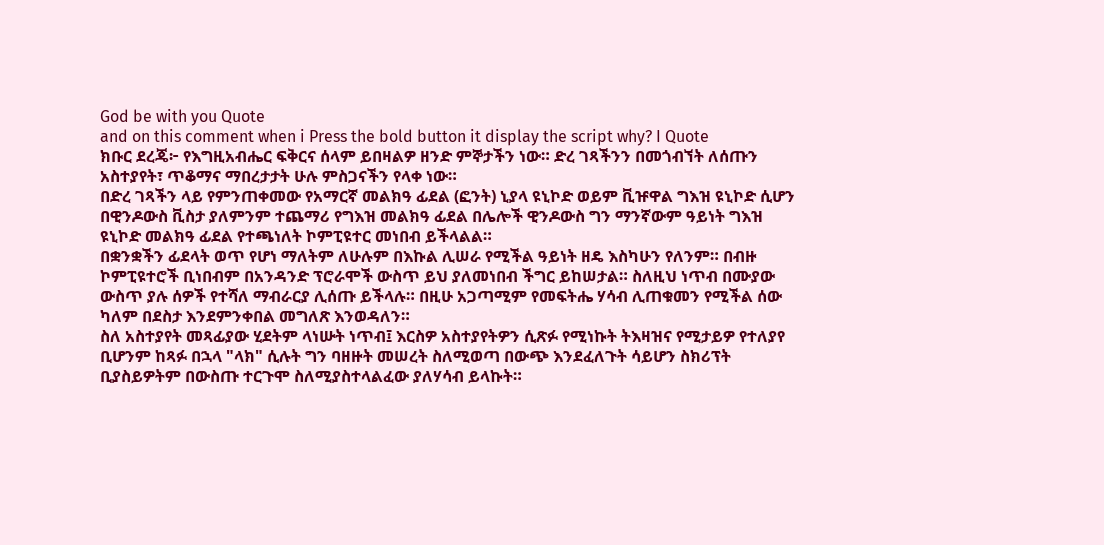God be with you Quote
and on this comment when i Press the bold button it display the script why? I Quote
ክቡር ደረጄ፦ የእግዚአብሔር ፍቅርና ሰላም ይበዛልዎ ዘንድ ምኞታችን ነው። ድረ ገጻችንን በመጎብኘት ለሰጡን አስተያየት፣ ጥቆማና ማበረታታት ሁሉ ምስጋናችን የላቀ ነው።
በድረ ገጻችን ላይ የምንጠቀመው የአማርኛ መልክዓ ፊደል (ፎንት) ኒያላ ዩኒኮድ ወይም ቪዡዋል ግእዝ ዩኒኮድ ሲሆን በዊንዶውስ ቪስታ ያለምንም ተጨማሪ የግእዝ መልክዓ ፊደል በሌሎች ዊንዶውስ ግን ማንኛውም ዓይነት ግእዝ ዩኒኮድ መልክዓ ፊደል የተጫነለት ኮምፒዩተር መነበብ ይችላልል።
በቋንቋችን ፊደላት ወጥ የሆነ ማለትም ለሁሉም በእኩል ሊሠራ የሚችል ዓይነት ዘዴ እስካሁን የለንም። በብዙ ኮምፒዩተሮች ቢነበብም በአንዳንድ ፕሮራሞች ውስጥ ይህ ያለመነበብ ችግር ይከሠታል። ስለዚህ ነጥብ በሙያው ውስጥ ያሉ ሰዎች የተሻለ ማብራርያ ሊሰጡ ይችላሉ። በዚሁ አጋጣሚም የመፍትሔ ሃሳብ ሊጠቁመን የሚችል ሰው ካለም በደስታ እንደምንቀበል መግለጽ እንወዳለን።
ስለ አስተያየት መጻፊያው ሂደትም ላነሡት ነጥብ፤ እርስዎ አስተያየትዎን ሲጽፉ የሚነኩት ትእዛዝና የሚታይዎ የተለያየ ቢሆንም ከጻፉ በኋላ "ላክ" ሲሉት ግን ባዘዙት መሠረት ስለሚወጣ በውጭ እንደፈለጉት ሳይሆን ስክሪፕት ቢያስይዎትም በውስጡ ተርጉሞ ስለሚያስተላልፈው ያለሃሳብ ይላኩት።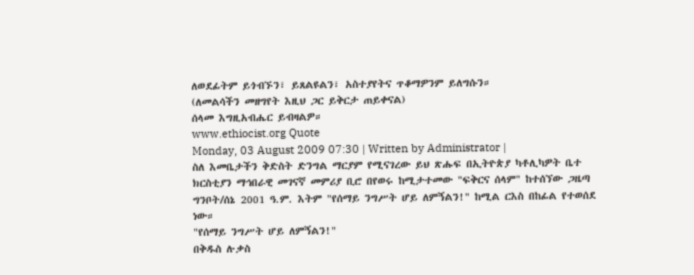ለወደፊትም ይጎብኙን፣ ይጸልዩልን፣ አስተያየትና ጥቆማዎንም ይለግሱን።
(ለመልሳችን መዘግየት እዚህ ጋር ይቅርታ ጠይቀናል)
ሰላመ እግዚአብሔር ይብዛልዎ።
www.ethiocist.org Quote
Monday, 03 August 2009 07:30 | Written by Administrator |
ስለ እመቤታችን ቅድስት ድንግል ማርያም የሚናገረው ይህ ጽሑፍ በኢትዮጵያ ካቶሊካዎት ቤተ ክርስቲያን ማኅበራዊ መገናኛ መምሪያ ቢሮ በየወሩ ከሚታተመው "ፍቅርና ሰላም" ከተሰኘው ጋዜጣ ግንቦት/ሰኔ 2001 ዓ.ም. እትም "የሰማይ ንግሥት ሆይ ለምኝልን!" ከሚል ርእስ በከፊል የተወሰደ ነው።
"የሰማይ ንግሥት ሆይ ለምኝልን!"
በቅዱስ ሉቃስ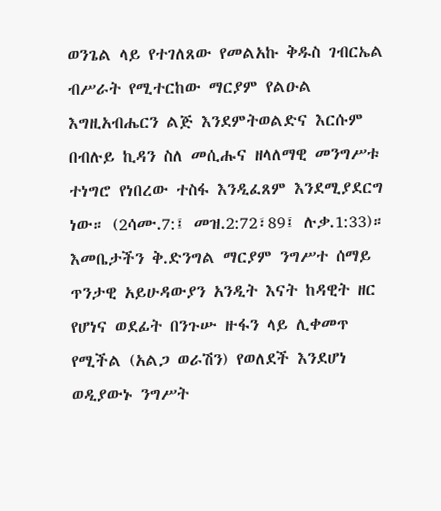ወንጌል ላይ የተገለጸው የመልአኩ ቅዱስ ገብርኤል ብሥራት የሚተርከው ማርያም የልዑል እግዚአብሔርን ልጅ እንደምትወልድና እርሱም በብሉይ ኪዳን ስለ መሲሑና ዘላለማዊ መንግሥቱ ተነግሮ የነበረው ተስፋ እንዲፈጸም እንደሚያደርግ ነው። (2ሳሙ.7:፤ መዝ.2:72፣89፤ ሉቃ.1:33)።
እመቤታችን ቅ.ድንግል ማርያም ንግሥተ ሰማይ
ጥንታዊ አይሁዳውያን አንዲት እናት ከዳዊት ዘር የሆነና ወደፊት በንጉሡ ዙፋን ላይ ሊቀመጥ የሚችል (አልጋ ወራሽን) የወለደች እንደሆነ ወዲያውኑ ንግሥት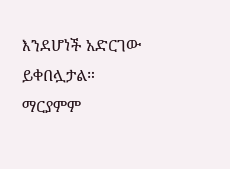እንደሆነች አድርገው ይቀበሏታል። ማርያምም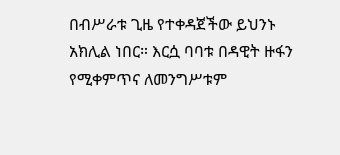በብሥራቱ ጊዜ የተቀዳጀችው ይህንኑ አክሊል ነበር። እርሷ ባባቱ በዳዊት ዙፋን የሚቀምጥና ለመንግሥቱም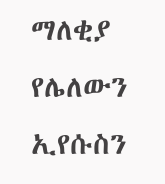ማለቂያ የሌለውን ኢየሱስን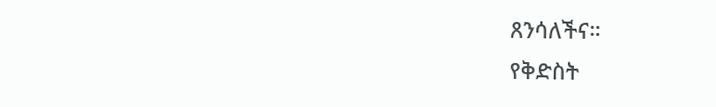ጸንሳለችና።
የቅድስት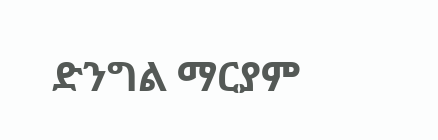ድንግል ማርያም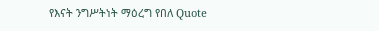የእናት ንግሥትነት ማዕረግ የበለ Quote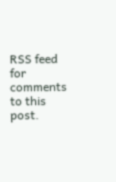RSS feed for comments to this post.